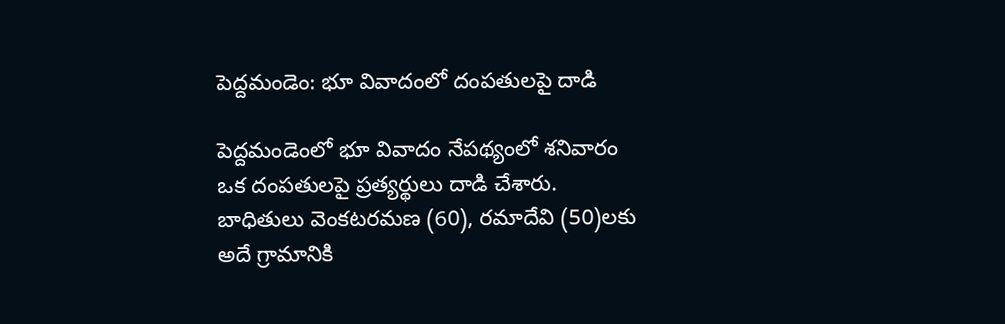పెద్దమండెం: భూ వివాదంలో దంపతులపై దాడి

పెద్దమండెంలో భూ వివాదం నేపథ్యంలో శనివారం ఒక దంపతులపై ప్రత్యర్థులు దాడి చేశారు. బాధితులు వెంకటరమణ (60), రమాదేవి (50)లకు అదే గ్రామానికి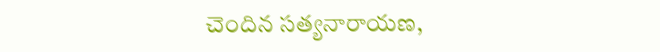చెందిన సత్యనారాయణ,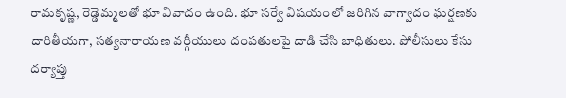రామకృష్ణ, రెడ్డెమ్మలతో భూ వివాదం ఉంది. భూ సర్వే విషయంలో జరిగిన వాగ్వాదం ఘర్షణకు దారితీయగా, సత్యనారాయణ వర్గీయులు దంపతులపై దాడి చేసి బాధితులు. పోలీసులు కేసు దర్యాప్తు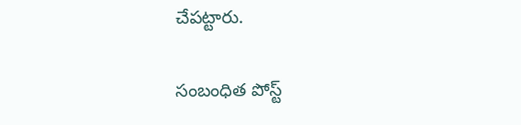చేపట్టారు.

సంబంధిత పోస్ట్